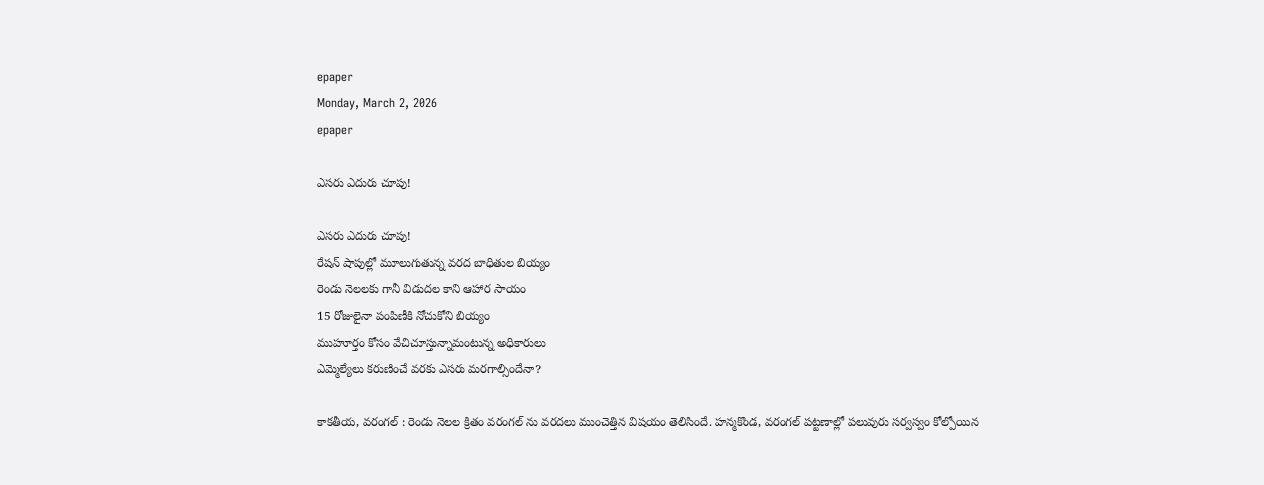epaper
Monday, March 2, 2026
epaper

ఎసరు ఎదురు చూపు!

ఎసరు ఎదురు చూపు!
రేషన్ షాపుల్లో మూలుగుతున్న వరద బాధితుల బియ్యం
రెండు నెలలకు గానీ విడుదల కాని ఆహార సాయం
15 రోజులైనా పంపిణీకి నోచుకోని బియ్యం
ముహూర్తం కోసం వేచిచూస్తున్నామంటున్న అధికారులు
ఎమ్మెల్యేలు కరుణించే వరకు ఎసరు మరగాల్సిందేనా?

కాకతీయ, వరంగల్ : రెండు నెలల క్రితం వరంగల్ ను వరదలు ముంచెత్తిన విషయం తెలిసిందే. హన్మకొండ, వరంగల్ పట్టణాల్లో పలువురు సర్వస్వం కోల్పోయిన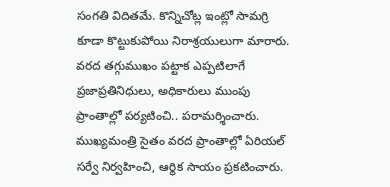సంగతి విదితమే. కొన్నిచోట్ల ఇంట్లో సామగ్రి కూడా కొట్టుకుపోయి నిరాశ్రయులుగా మారారు. వరద తగ్గుముఖం పట్టాక ఎప్పటిలాగే ప్రజాప్రతినిధులు, అధికారులు ముంపు ప్రాంతాల్లో పర్యటించి.. పరామర్శించారు. ముఖ్యమంత్రి సైతం వరద ప్రాంతాల్లో ఏరియల్ సర్వే నిర్వహించి, ఆర్థిక సాయం ప్రకటించారు.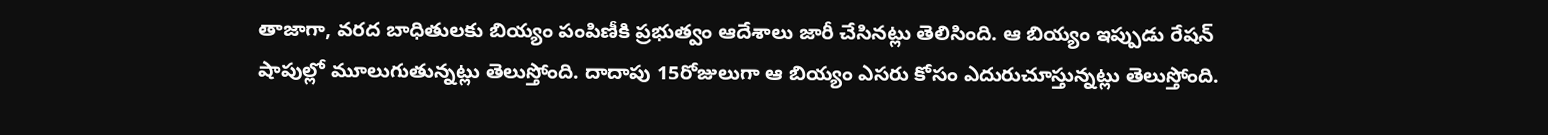తాజాగా, వరద బాధితులకు బియ్యం పంపిణీకి ప్రభుత్వం ఆదేశాలు జారీ చేసినట్లు తెలిసింది. ఆ బియ్యం ఇప్పుడు రేషన్ షాపుల్లో మూలుగుతున్నట్లు తెలుస్తోంది. దాదాపు 15రోజులుగా ఆ బియ్యం ఎసరు కోసం ఎదురుచూస్తున్నట్లు తెలుస్తోంది.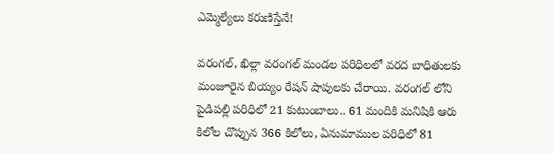ఎమ్మెల్యేలు కరుణిస్తేనే!

వరంగల్, ఖిల్లా వరంగల్ మండల పరిధిలలో వరద బాధితులకు మంజూరైన బియ్యం రేషన్ షాపులకు చేరాయి. వరంగల్ లోని పైడిపల్లి పరిధిలో 21 కుటుంబాలు.. 61 మందికి మనిషికి ఆరు కిలోల చొప్పున 366 కిలోలు, ఏనుమాముల పరిధిలో 81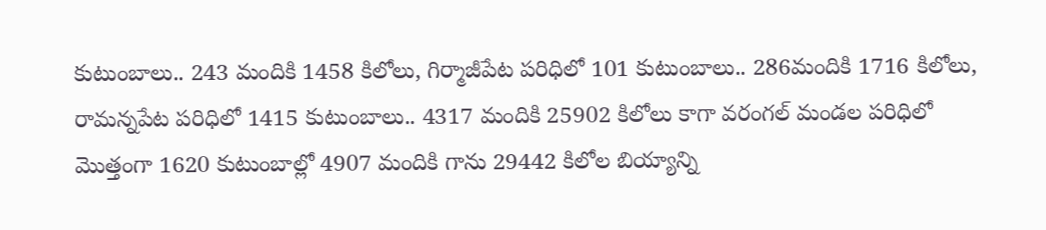కుటుంబాలు.. 243 మందికి 1458 కిలోలు, గిర్మాజీపేట పరిధిలో 101 కుటుంబాలు.. 286మందికి 1716 కిలోలు, రామన్నపేట పరిధిలో 1415 కుటుంబాలు.. 4317 మందికి 25902 కిలోలు కాగా వరంగల్ మండల పరిధిలో మొత్తంగా 1620 కుటుంబాల్లో 4907 మందికి గాను 29442 కిలోల బియ్యాన్ని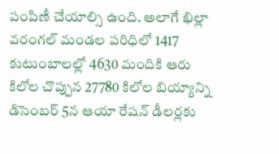పంపిణీ చేయాల్సి ఉంది. అలాగే ఖిల్లా వరంగల్ మండల పరిధిలో 1417 కుటుంబాలల్లో 4630 మందికి ఆరు కిలోల చొప్పున 27780 కిలోల బియ్యాన్ని డిసెంబర్ 5న ఆయా రేషన్ డీలర్లకు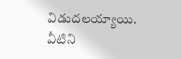విడుదలయ్యాయి. వీటిని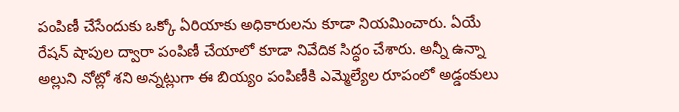పంపిణీ చేసేందుకు ఒక్కో ఏరియాకు అధికారులను కూడా నియమించారు. ఏయే రేషన్ షాపుల ద్వారా పంపిణీ చేయాలో కూడా నివేదిక సిద్ధం చేశారు. అన్నీ ఉన్నా అల్లుని నోట్లో శని అన్నట్లుగా ఈ బియ్యం పంపిణీకి ఎమ్మెల్యేల రూపంలో అడ్డంకులు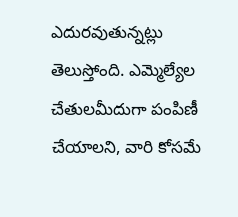ఎదురవుతున్నట్లు తెలుస్తోంది. ఎమ్మెల్యేల చేతులమీదుగా పంపిణీ చేయాలని, వారి కోసమే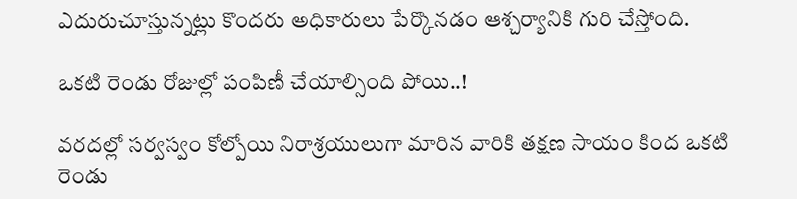ఎదురుచూస్తున్నట్లు కొందరు అధికారులు పేర్కొనడం ఆశ్చర్యానికి గురి చేస్తోంది.

ఒకటి రెండు రోజుల్లో పంపిణీ చేయాల్సింది పోయి..!

వరదల్లో సర్వస్వం కోల్పోయి నిరాశ్రయులుగా మారిన వారికి తక్షణ సాయం కింద ఒకటి రెండు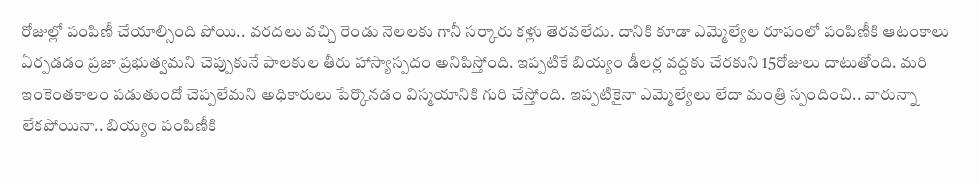రోజుల్లో పంపిణీ చేయాల్సింది పోయి.. వరదలు వచ్చి రెండు నెలలకు గానీ సర్కారు కళ్లు తెరవలేదు. దానికి కూడా ఎమ్మెల్యేల రూపంలో పంపిణీకి ఆటంకాలు ఏర్పడడం ప్రజా ప్రభుత్వమని చెప్పుకునే పాలకుల తీరు హాస్యాస్పదం అనిపిస్తోంది. ఇప్పటికే బియ్యం డీలర్ల వద్దకు చేరకుని 15రోజులు దాటుతోంది. మరి ఇంకెంతకాలం పడుతుందో చెప్పలేమని అధికారులు పేర్కొనడం విస్మయానికి గురి చేస్తోంది. ఇప్పటికైనా ఎమ్మెల్యేలు లేదా మంత్రి స్పందించి.. వారున్నా లేకపోయినా.. బియ్యం పంపిణీకి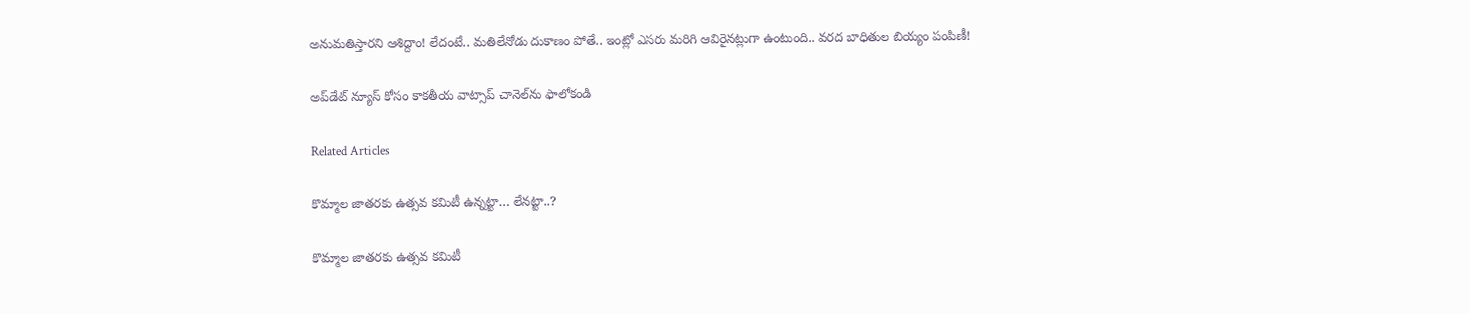అనుమతిస్తారని ఆశిద్దాం! లేదంటే.. మతిలేనోడు దుకాణం పోతే.. ఇంట్లో ఎసరు మరిగి ఆవిరైనట్లుగా ఉంటుంది.. వరద బాధితుల బియ్యం పంపిణీ!

అప్‌డేట్ న్యూస్ కోసం కాక‌తీయ వాట్సాప్ చానెల్‌ను ఫాలోకండి

Related Articles

కొమ్మాల జాతరకు ఉత్సవ కమిటీ ఉన్నట్టా… లేనట్టా..?

కొమ్మాల జాతరకు ఉత్సవ కమిటీ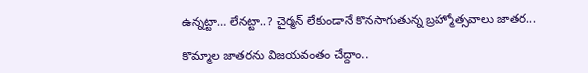ఉన్నట్టా… లేనట్టా..? చైర్మన్ లేకుండానే కొనసాగుతున్న బ్రహ్మోత్సవాలు జాతర...

కొమ్మాల జాతరను విజయవంతం చేద్దాం..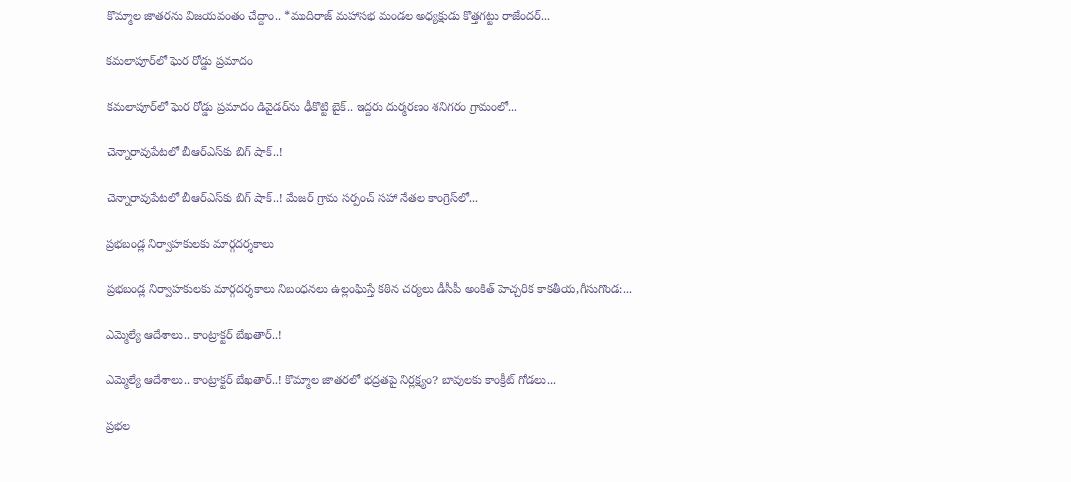కొమ్మాల జాతరను విజయవంతం చేద్దాం.. *ముదిరాజ్ మహాసభ మండల అధ్యక్షుడు కొత్తగట్టు రాజేందర్...

కమలాపూర్‌లో ఘెర రోడ్డు ప్ర‌మాదం

కమలాపూర్‌లో ఘెర రోడ్డు ప్ర‌మాదం డివైడర్‌ను ఢీకొట్టి బైక్‌.. ఇద్ద‌రు దుర్మ‌ర‌ణం శనిగరం గ్రామంలో...

చెన్నారావుపేటలో బీఆర్ఎస్‌కు బిగ్ షాక్..!

చెన్నారావుపేటలో బీఆర్ఎస్‌కు బిగ్ షాక్..! మేజర్ గ్రామ సర్పంచ్ సహా నేతల కాంగ్రెస్‌లో...

ప్రభబండ్ల నిర్వాహకులకు మార్గదర్శకాలు

ప్రభబండ్ల నిర్వాహకులకు మార్గదర్శకాలు నిబంధనలు ఉల్లంఘిస్తే కఠిన చర్యలు డీసీపీ అంకిత్ హెచ్చరిక కాకతీయ,గీసుగొండ:...

ఎమ్మెల్యే ఆదేశాలు.. కాంట్రాక్టర్ బేఖతార్..!

ఎమ్మెల్యే ఆదేశాలు.. కాంట్రాక్టర్ బేఖతార్..! కొమ్మాల జాతరలో భద్రతపై నిర్లక్ష్యం? బావులకు కాంక్రీట్ గోడలు...

ప్ర‌భ‌ల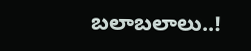బ‌లాబ‌లాలు..!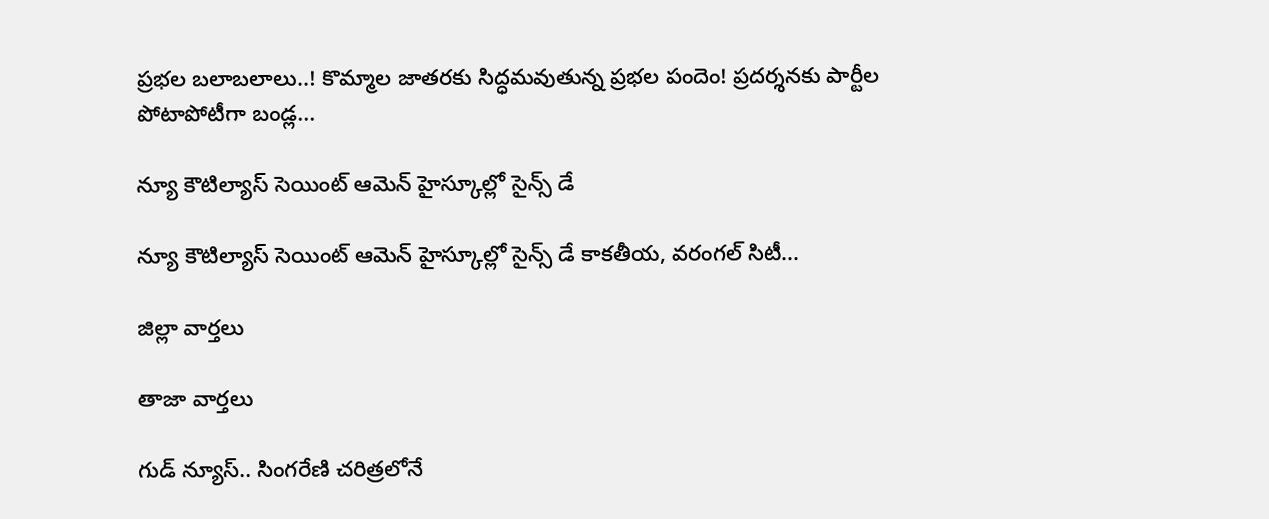ప్ర‌భ‌ల బ‌లాబ‌లాలు..! కొమ్మాల జాతరకు సిద్ధమవుతున్న ప్రభల పందెం! ప్రదర్శనకు పార్టీల పోటాపోటీగా బండ్ల...

న్యూ కౌటిల్యాస్ సెయింట్ ఆమెన్ హైస్కూల్లో సైన్స్ డే

న్యూ కౌటిల్యాస్ సెయింట్ ఆమెన్ హైస్కూల్లో సైన్స్ డే కాకతీయ, వరంగల్ సిటీ...

జిల్లా వార్త‌లు

తాజా వార్త‌లు

గుడ్ న్యూస్.. సింగరేణి చరిత్రలోనే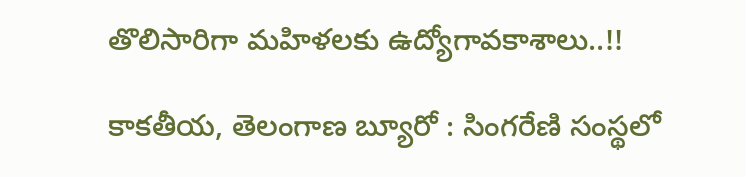తొలిసారిగా మ‌హిళ‌ల‌కు ఉద్యోగావ‌కాశాలు..!!

కాక‌తీయ‌, తెలంగాణ బ్యూరో : సింగరేణి సంస్థలో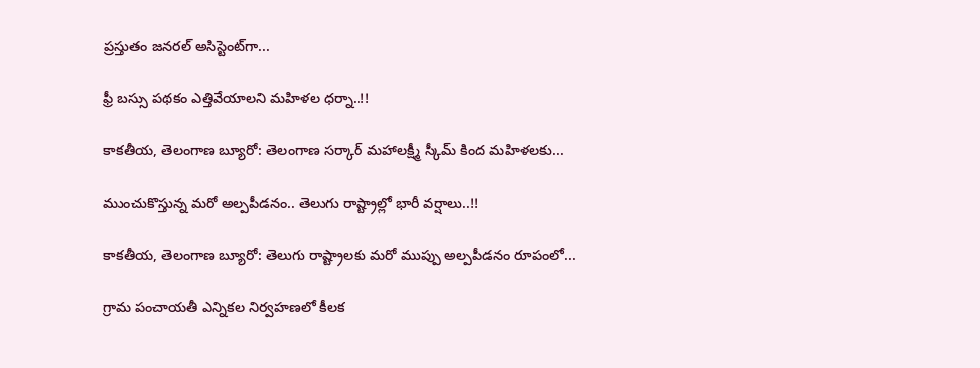ప్రస్తుతం జనరల్ అసిస్టెంట్‌గా...

ఫ్రీ బస్సు పథకం ఎత్తివేయాలని మహిళల ధర్నా..!!

కాకతీయ, తెలంగాణ బ్యూరో: తెలంగాణ సర్కార్ మహాలక్ష్మీ స్కీమ్ కింద మహిళలకు...

ముంచుకొస్తున్న మరో అల్పపీడనం.. తెలుగు రాష్ట్రాల్లో భారీ వర్షాలు..!!

కాకతీయ, తెలంగాణ బ్యూరో: తెలుగు రాష్ట్రాలకు మరో ముప్పు అల్పపీడనం రూపంలో...

గ్రామ పంచాయ‌తీ ఎన్నిక‌ల నిర్వ‌హ‌ణ‌లో కీల‌క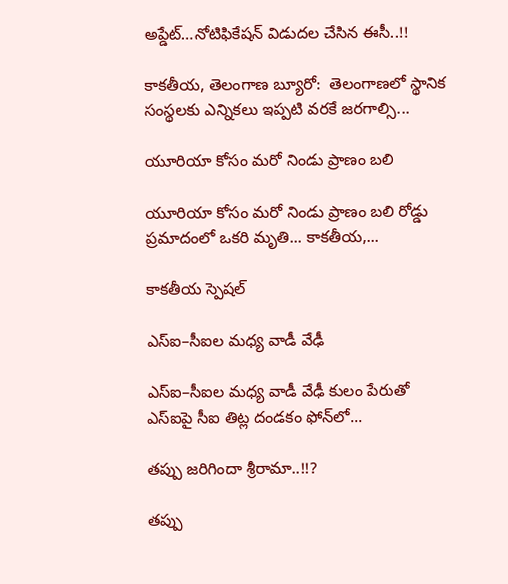అప్డేట్‌…నోటిఫికేషన్ విడుదల చేసిన ఈసీ..!!

కాకతీయ, తెలంగాణ బ్యూరో:  తెలంగాణలో స్థానిక సంస్థలకు ఎన్నికలు ఇప్పటి వరకే జరగాల్సి...

యూరియా కోసం మరో నిండు ప్రాణం బలి

యూరియా కోసం మరో నిండు ప్రాణం బలి రోడ్డు ప్రమాదంలో ఒకరి మృతి... కాకతీయ,...

కాక‌తీయ స్పెష‌ల్‌

ఎస్ఐ–సీఐల మ‌ధ్య వాడీ వేఢీ

ఎస్ఐ–సీఐల మ‌ధ్య వాడీ వేఢీ కులం పేరుతో ఎస్ఐపై సీఐ తిట్ల దండ‌కం ఫోన్‌లో...

త‌ప్పు జ‌రిగిందా శ్రీరామా..!!?

త‌ప్పు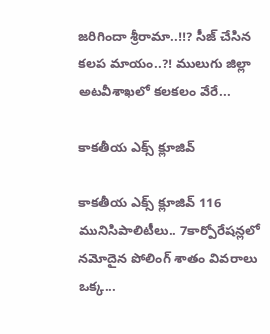జ‌రిగిందా శ్రీరామా..!!? సీజ్ చేసిన క‌ల‌ప‌ మాయం..?! ములుగు జిల్లా అట‌వీశాఖ‌లో క‌ల‌క‌లం వేరే...

కాక‌తీయ ఎక్స్ క్లూజివ్

కాక‌తీయ ఎక్స్ క్లూజివ్ 116 మునిసిపాలిటీలు.. 7కార్పోరేష‌న్ల‌లో న‌మోదైన పోలింగ్ శాతం వివ‌రాలు ఒక్క...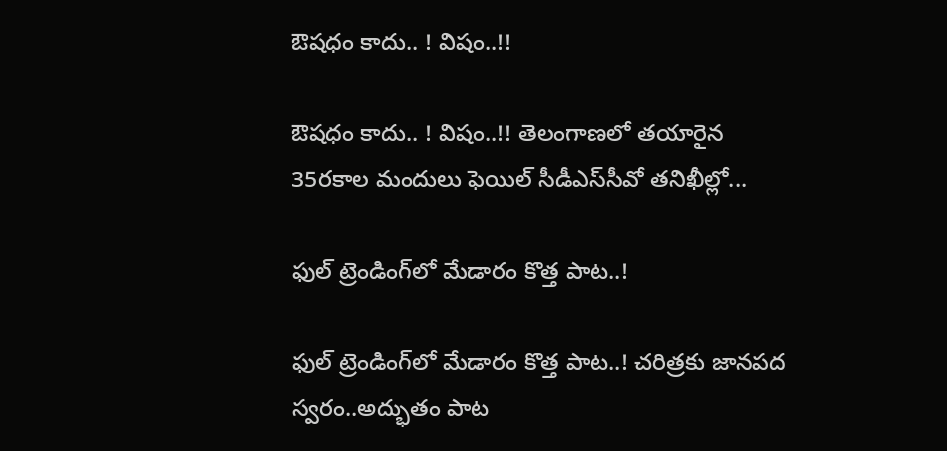ఔష‌ధం కాదు.. ! విషం..!!

ఔష‌ధం కాదు.. ! విషం..!! తెలంగాణలో తయారైన 35ర‌కాల మందులు ఫెయిల్‌ సీడీఎస్‌సీవో తనిఖీల్లో...

ఫుల్ ట్రెండింగ్‌లో మేడారం కొత్త పాట..!

ఫుల్ ట్రెండింగ్‌లో మేడారం కొత్త పాట..! చరిత్రకు జానపద స్వరం..అద్భుతం పాట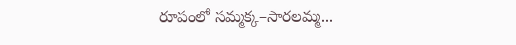రూపంలో సమ్మక్క–సారలమ్మ...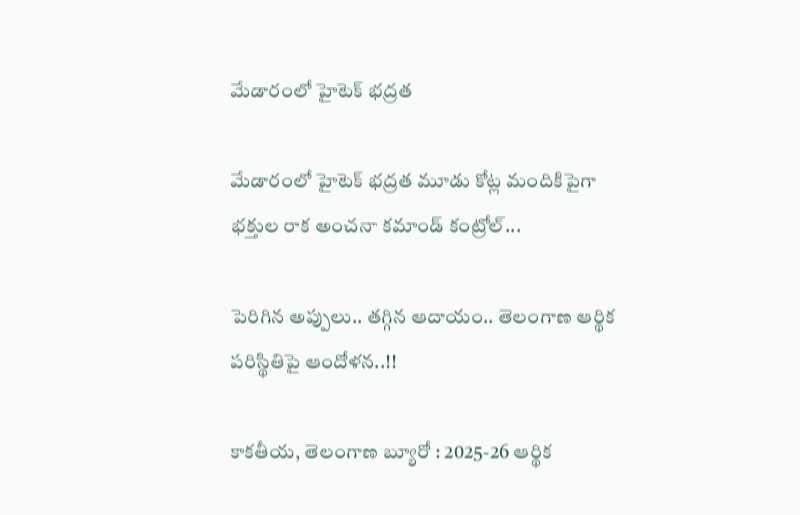మేడారంలో హైటెక్ భద్రత

మేడారంలో హైటెక్ భద్రత మూడు కోట్ల మందికిపైగా భక్తుల రాక అంచనా కమాండ్ కంట్రోల్...

పెరిగిన అప్పులు.. తగ్గిన ఆదాయం.. తెలంగాణ ఆర్థిక పరిస్థితిపై ఆందోళన..!!

కాకతీయ, తెలంగాణ బ్యూరో : 2025-26 ఆర్థిక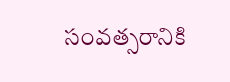సంవత్సరానికి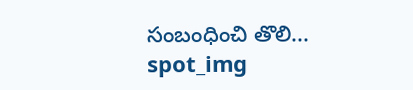సంబంధించి తొలి...
spot_img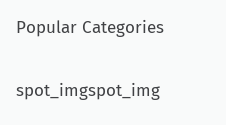Popular Categories

spot_imgspot_img